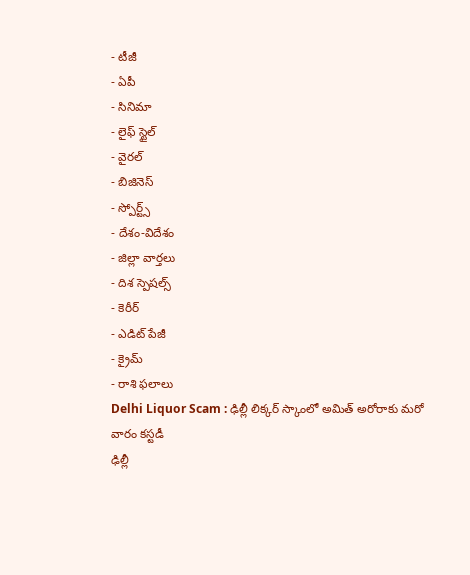- టీజీ
- ఏపీ
- సినిమా
- లైఫ్ స్టైల్
- వైరల్
- బిజినెస్
- స్పోర్ట్స్
- దేశం-విదేశం
- జిల్లా వార్తలు
- దిశ స్పెషల్స్
- కెరీర్
- ఎడిట్ పేజీ
- క్రైమ్
- రాశి ఫలాలు
Delhi Liquor Scam : ఢిల్లీ లిక్కర్ స్కాంలో అమిత్ అరోరాకు మరో వారం కస్టడీ
ఢిల్లీ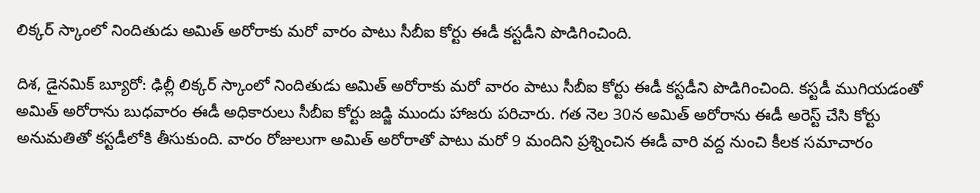లిక్కర్ స్కాంలో నిందితుడు అమిత్ అరోరాకు మరో వారం పాటు సీబీఐ కోర్టు ఈడీ కస్టడీని పొడిగించింది.

దిశ, డైనమిక్ బ్యూరో: ఢిల్లీ లిక్కర్ స్కాంలో నిందితుడు అమిత్ అరోరాకు మరో వారం పాటు సీబీఐ కోర్టు ఈడీ కస్టడీని పొడిగించింది. కస్టడీ ముగియడంతో అమిత్ అరోరాను బుధవారం ఈడీ అధికారులు సీబీఐ కోర్టు జడ్జి ముందు హాజరు పరిచారు. గత నెల 30న అమిత్ అరోరాను ఈడీ అరెస్ట్ చేసి కోర్టు అనుమతితో కస్టడీలోకి తీసుకుంది. వారం రోజులుగా అమిత్ అరోరాతో పాటు మరో 9 మందిని ప్రశ్నించిన ఈడీ వారి వద్ద నుంచి కీలక సమాచారం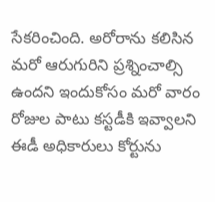సేకరించింది. అరోరాను కలిసిన మరో ఆరుగురిని ప్రశ్నించాల్సి ఉందని ఇందుకోసం మరో వారం రోజుల పాటు కస్టడీకి ఇవ్వాలని ఈడీ అధికారులు కోర్టును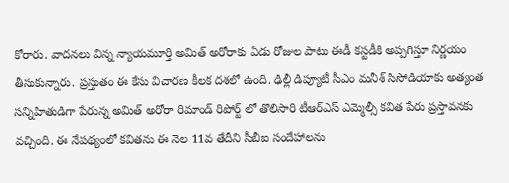కోరారు. వాదనలు విన్న న్యాయమూర్తి అమిత్ అరోరాకు ఏడు రోజుల పాటు ఈడీ కస్టడీకి అప్పగిస్తూ నిర్ణయం తీసుకున్నారు. ప్రస్తుతం ఈ కేసు విచారణ కీలక దశలో ఉంది. ఢిల్లీ డిప్యూటీ సీఎం మనీశ్ సిసోడియాకు అత్యంత సన్నిహితుడిగా పేరున్న అమిత్ అరోరా రిమాండ్ రిపోర్ట్ లో తొలిసారి టీఆర్ఎస్ ఎమ్మెల్సీ కవిత పేరు ప్రస్తావనకు వచ్చింది. ఈ నేపథ్యంలో కవితను ఈ నెల 11వ తేదీని సీబీఐ సందేహాలను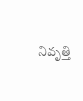నివృత్తి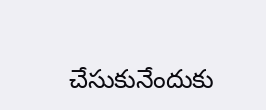చేసుకునేందుకు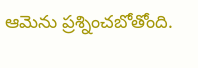ఆమెను ప్రశ్నించబోతోంది.